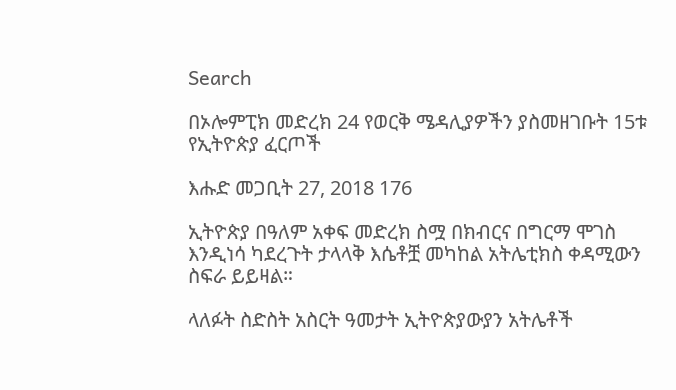Search

በኦሎምፒክ መድረክ 24 የወርቅ ሜዳሊያዎችን ያስመዘገቡት 15ቱ የኢትዮጵያ ፈርጦች

እሑድ መጋቢት 27, 2018 176

ኢትዮጵያ በዓለም አቀፍ መድረክ ስሟ በክብርና በግርማ ሞገስ እንዲነሳ ካደረጉት ታላላቅ እሴቶቿ መካከል አትሌቲክስ ቀዳሚውን ስፍራ ይይዛል።

ላለፉት ስድስት አስርት ዓመታት ኢትዮጵያውያን አትሌቶች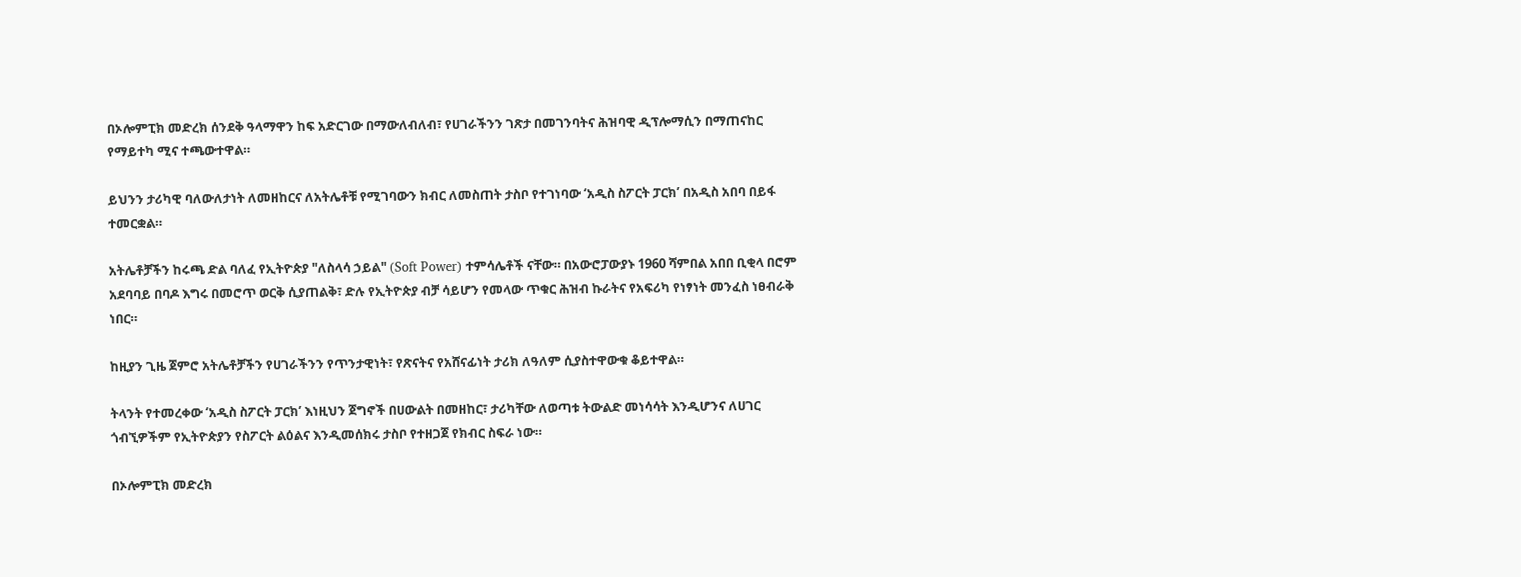በኦሎምፒክ መድረክ ሰንደቅ ዓላማዋን ከፍ አድርገው በማውለብለብ፣ የሀገራችንን ገጽታ በመገንባትና ሕዝባዊ ዲፕሎማሲን በማጠናከር የማይተካ ሚና ተጫውተዋል።

ይህንን ታሪካዊ ባለውለታነት ለመዘከርና ለአትሌቶቹ የሚገባውን ክብር ለመስጠት ታስቦ የተገነባው ‘አዲስ ስፖርት ፓርክ’ በአዲስ አበባ በይፋ ተመርቋል።

አትሌቶቻችን ከሩጫ ድል ባለፈ የኢትዮጵያ "ለስላሳ ኃይል" (Soft Power) ተምሳሌቶች ናቸው። በአውሮፓውያኑ 1960 ሻምበል አበበ ቢቂላ በሮም አደባባይ በባዶ እግሩ በመሮጥ ወርቅ ሲያጠልቅ፣ ድሉ የኢትዮጵያ ብቻ ሳይሆን የመላው ጥቁር ሕዝብ ኩራትና የአፍሪካ የነፃነት መንፈስ ነፀብራቅ ነበር።

ከዚያን ጊዜ ጀምሮ አትሌቶቻችን የሀገራችንን የጥንታዊነት፣ የጽናትና የአሸናፊነት ታሪክ ለዓለም ሲያስተዋውቁ ቆይተዋል።

ትላንት የተመረቀው ‘አዲስ ስፖርት ፓርክ’ እነዚህን ጀግኖች በሀውልት በመዘከር፣ ታሪካቸው ለወጣቱ ትውልድ መነሳሳት እንዲሆንና ለሀገር ጎብኚዎችም የኢትዮጵያን የስፖርት ልዕልና እንዲመሰክሩ ታስቦ የተዘጋጀ የክብር ስፍራ ነው።

በኦሎምፒክ መድረክ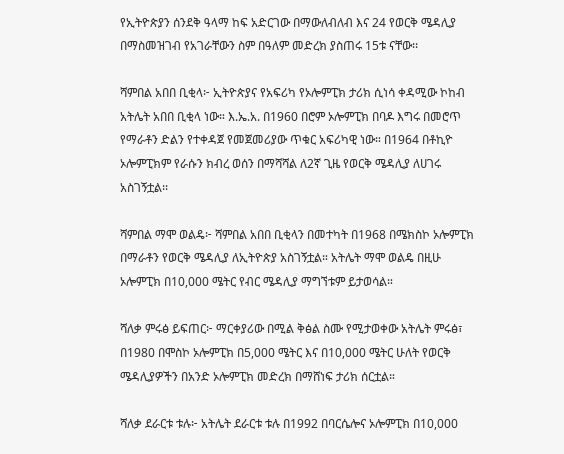የኢትዮጵያን ሰንደቅ ዓላማ ከፍ አድርገው በማውለብለብ እና 24 የወርቅ ሜዳሊያ በማስመዝገብ የአገራቸውን ስም በዓለም መድረክ ያስጠሩ 15ቱ ናቸው፡፡

ሻምበል አበበ ቢቂላ፦ ኢትዮጵያና የአፍሪካ የኦሎምፒክ ታሪክ ሲነሳ ቀዳሚው ኮከብ አትሌት አበበ ቢቂላ ነው። እ.ኤ.አ. በ1960 በሮም ኦሎምፒክ በባዶ እግሩ በመሮጥ የማራቶን ድልን የተቀዳጀ የመጀመሪያው ጥቁር አፍሪካዊ ነው። በ1964 በቶኪዮ ኦሎምፒክም የራሱን ክብረ ወሰን በማሻሻል ለ2ኛ ጊዜ የወርቅ ሜዳሊያ ለሀገሩ አስገኝቷል፡፡

ሻምበል ማሞ ወልዴ፦ ሻምበል አበበ ቢቂላን በመተካት በ1968 በሜክስኮ ኦሎምፒክ በማራቶን የወርቅ ሜዳሊያ ለኢትዮጵያ አስገኝቷል። አትሌት ማሞ ወልዴ በዚሁ ኦሎምፒክ በ10,000 ሜትር የብር ሜዳሊያ ማግኘቱም ይታወሳል።

ሻለቃ ምሩፅ ይፍጠር፦ ማርቀያሪው በሚል ቅፅል ስሙ የሚታወቀው አትሌት ምሩፅ፣ በ1980 በሞስኮ ኦሎምፒክ በ5,000 ሜትር እና በ10,000 ሜትር ሁለት የወርቅ ሜዳሊያዎችን በአንድ ኦሎምፒክ መድረክ በማሸነፍ ታሪክ ሰርቷል።

ሻለቃ ደራርቱ ቱሉ፦ አትሌት ደራርቱ ቱሉ በ1992 በባርሴሎና ኦሎምፒክ በ10,000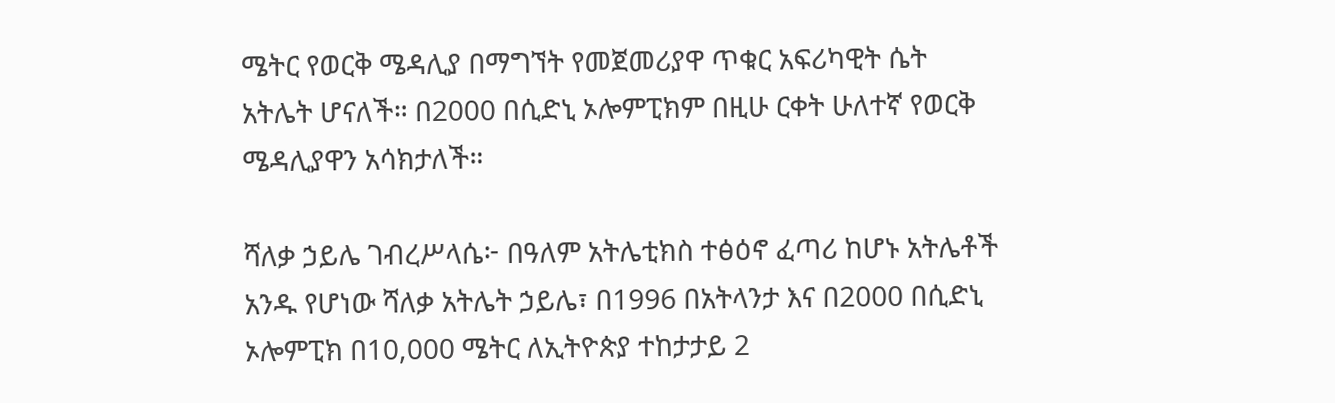ሜትር የወርቅ ሜዳሊያ በማግኘት የመጀመሪያዋ ጥቁር አፍሪካዊት ሴት አትሌት ሆናለች። በ2000 በሲድኒ ኦሎምፒክም በዚሁ ርቀት ሁለተኛ የወርቅ ሜዳሊያዋን አሳክታለች።

ሻለቃ ኃይሌ ገብረሥላሴ፦ በዓለም አትሌቲክስ ተፅዕኖ ፈጣሪ ከሆኑ አትሌቶች አንዱ የሆነው ሻለቃ አትሌት ኃይሌ፣ በ1996 በአትላንታ እና በ2000 በሲድኒ ኦሎምፒክ በ10,000 ሜትር ለኢትዮጵያ ተከታታይ 2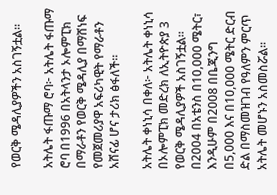የወርቅ ሜዳሊያዎችን አስገኝቷል።

አትሌት ፋጡማ ሮባ፦ አትሌት ፋጡማ ሮባ በ1996 በአትላንታ ኦሎምፒክ በማራቶን የወርቅ ሜዳሊያ በማሸነፍ የመጀመሪያዋ አፍሪካዊት የማራቶን አሸናፊ ሆና ታሪክ ፅፋለች።

አትሌት ቀነኒሳ በቀለ፦ አትሌት ቀነኒሳ በኦሎምፒክ መድረክ ለኢትዮጵያ 3 የወርቅ ሜዳሊያዎች አስገኝቷል። በ2004 በአቴንስ በ10,000 ሜትር፣ እንዲሁም በ2008 በቤጂንግ በ5,000 እና በ10,000 ሜትር ድርብ ድል በማስመዝገብ የዓለምን ምርጥ አትሌት መሆኑን አስመስሯል፡፡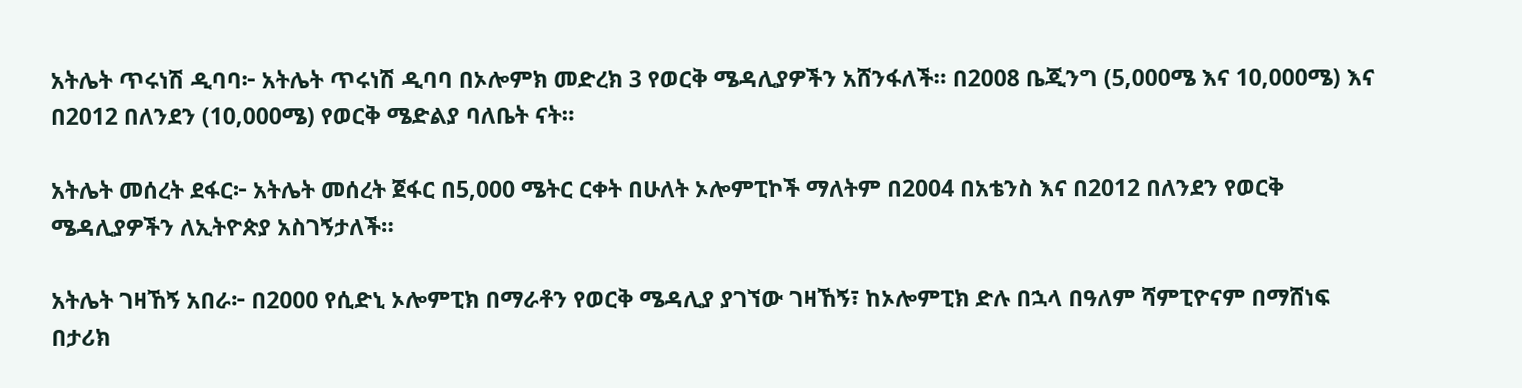አትሌት ጥሩነሽ ዲባባ፦ አትሌት ጥሩነሽ ዲባባ በኦሎምክ መድረክ 3 የወርቅ ሜዳሊያዎችን አሸንፋለች። በ2008 ቤጂንግ (5,000ሜ እና 10,000ሜ) እና በ2012 በለንደን (10,000ሜ) የወርቅ ሜድልያ ባለቤት ናት።

አትሌት መሰረት ደፋር፦ አትሌት መሰረት ጀፋር በ5,000 ሜትር ርቀት በሁለት ኦሎምፒኮች ማለትም በ2004 በአቴንስ እና በ2012 በለንደን የወርቅ ሜዳሊያዎችን ለኢትዮጵያ አስገኝታለች።

አትሌት ገዛኸኝ አበራ፦ በ2000 የሲድኒ ኦሎምፒክ በማራቶን የወርቅ ሜዳሊያ ያገኘው ገዛኸኝ፣ ከኦሎምፒክ ድሉ በኋላ በዓለም ሻምፒዮናም በማሸነፍ በታሪክ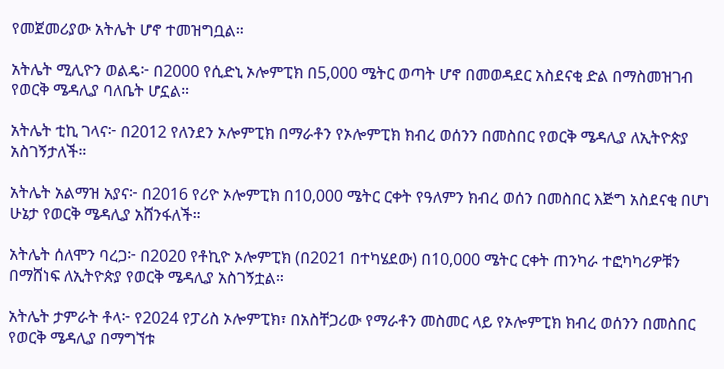የመጀመሪያው አትሌት ሆኖ ተመዝግቧል።

አትሌት ሚሊዮን ወልዴ፦ በ2000 የሲድኒ ኦሎምፒክ በ5,000 ሜትር ወጣት ሆኖ በመወዳደር አስደናቂ ድል በማስመዝገብ የወርቅ ሜዳሊያ ባለቤት ሆኗል።

አትሌት ቲኪ ገላና፦ በ2012 የለንደን ኦሎምፒክ በማራቶን የኦሎምፒክ ክብረ ወሰንን በመስበር የወርቅ ሜዳሊያ ለኢትዮጵያ አስገኝታለች።

አትሌት አልማዝ አያና፦ በ2016 የሪዮ ኦሎምፒክ በ10,000 ሜትር ርቀት የዓለምን ክብረ ወሰን በመስበር እጅግ አስደናቂ በሆነ ሁኔታ የወርቅ ሜዳሊያ አሸንፋለች።

አትሌት ሰለሞን ባረጋ፦ በ2020 የቶኪዮ ኦሎምፒክ (በ2021 በተካሄደው) በ10,000 ሜትር ርቀት ጠንካራ ተፎካካሪዎቹን በማሸነፍ ለኢትዮጵያ የወርቅ ሜዳሊያ አስገኝቷል።

አትሌት ታምራት ቶላ፦ የ2024 የፓሪስ ኦሎምፒክ፣ በአስቸጋሪው የማራቶን መስመር ላይ የኦሎምፒክ ክብረ ወሰንን በመስበር የወርቅ ሜዳሊያ በማግኘቱ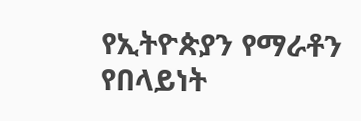የኢትዮጵያን የማራቶን የበላይነት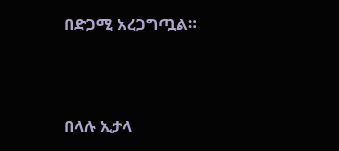በድጋሚ አረጋግጧል።



በላሉ ኢታላ